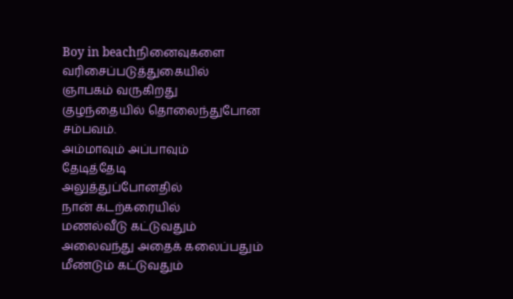Boy in beachநினைவுகளை
வரிசைப்படுத்துகையில்
ஞாபகம் வருகிறது
குழந்தையில் தொலைந்துபோன
சம்பவம்.
அம்மாவும் அப்பாவும்
தேடித்தேடி
அலுத்துப்போனதில்
நான் கடற்கரையில்
மணல்வீடு கட்டுவதும்
அலைவந்து அதைக் கலைப்பதும்
மீண்டும் கட்டுவதும்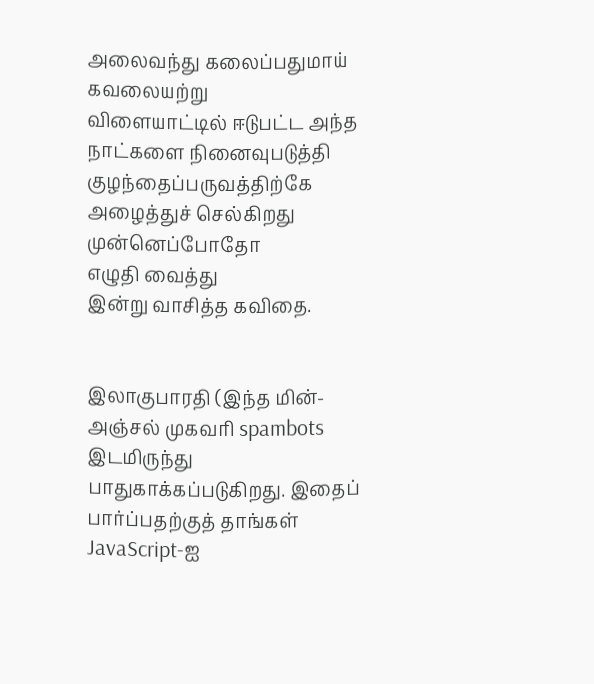அலைவந்து கலைப்பதுமாய்
கவலையற்று
விளையாட்டில் ஈடுபட்ட அந்த
நாட்களை நினைவுபடுத்தி
குழந்தைப்பருவத்திற்கே
அழைத்துச் செல்கிறது
முன்னெப்போதோ
எழுதி வைத்து
இன்று வாசித்த கவிதை.


இலாகுபாரதி (இந்த மின்-அஞ்சல் முகவரி spambots இடமிருந்து பாதுகாக்கப்படுகிறது. இதைப் பார்ப்பதற்குத் தாங்கள் JavaScript-ஐ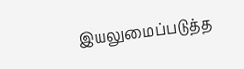இயலுமைப்படுத்த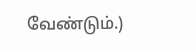வேண்டும்.)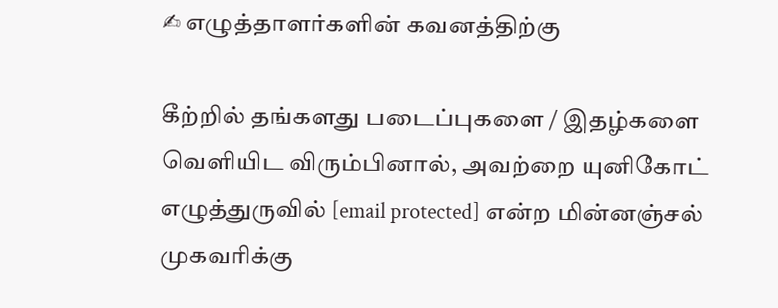✍ எழுத்தாளர்களின் கவனத்திற்கு

கீற்றில் தங்களது படைப்புகளை / இதழ்களை வெளியிட விரும்பினால், அவற்றை யுனிகோட் எழுத்துருவில் [email protected] என்ற மின்னஞ்சல் முகவரிக்கு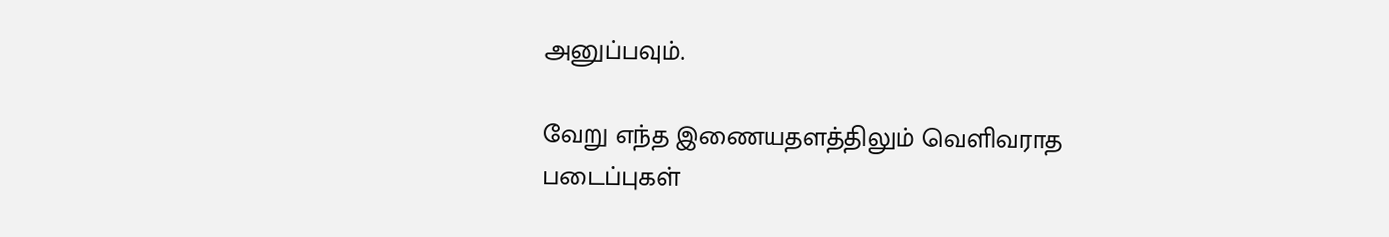அனுப்பவும்.

வேறு எந்த இணையதளத்திலும் வெளிவராத படைப்புகள்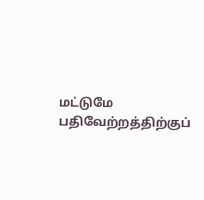மட்டுமே பதிவேற்றத்திற்குப்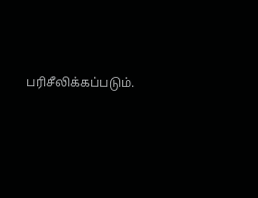பரிசீலிக்கப்படும்.